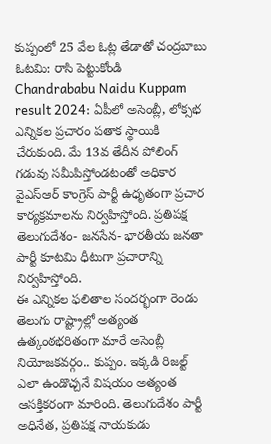కుప్పంలో 25 వేల ఓట్ల తేడాతో చంద్రబాబు ఓటమి: రాసి పెట్టుకోండి
Chandrababu Naidu Kuppam result 2024: ఏపీలో అసెంబ్లీ, లోక్సభ ఎన్నికల ప్రచారం పతాక స్థాయికి చేరుకుంది. మే 13వ తేదీన పోలింగ్ గడువు సమీపిస్తోండటంతో అధికార వైఎస్ఆర్ కాంగ్రెస్ పార్టీ ఉధృతంగా ప్రచార కార్యక్రమాలను నిర్వహిస్తోంది. ప్రతిపక్ష తెలుగుదేశం- జనసేన- భారతీయ జనతా పార్టీ కూటమి ధీటుగా ప్రచారాన్ని నిర్వహిస్తోంది.
ఈ ఎన్నికల ఫలితాల సందర్భంగా రెండు తెలుగు రాష్ట్రాల్లో అత్యంత ఉత్కంఠభరితంగా మారే అసెంబ్లీ నియోజకవర్గం.. కుప్పం. ఇక్కడి రిజల్ట్ ఎలా ఉండొచ్చనే విషయం అత్యంత ఆసక్తికరంగా మారింది. తెలుగుదేశం పార్టీ అధినేత, ప్రతిపక్ష నాయకుడు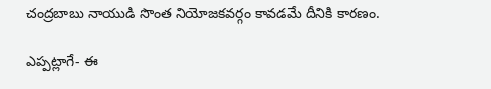చంద్రబాబు నాయుడి సొంత నియోజకవర్గం కావడమే దీనికి కారణం.

ఎప్పట్లాగే- ఈ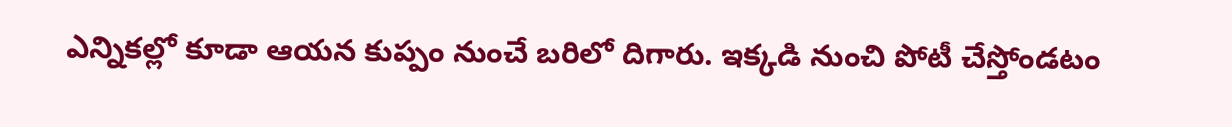ఎన్నికల్లో కూడా ఆయన కుప్పం నుంచే బరిలో దిగారు. ఇక్కడి నుంచి పోటీ చేస్తోండటం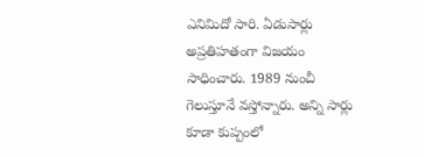ఎనిమిదో సారి. ఏడుసార్లు అప్రతిహతంగా విజయం సాధించారు. 1989 నుంచీ గెలుస్తూనే వస్తోన్నారు. అన్ని సార్లు కూడా కుప్పంలో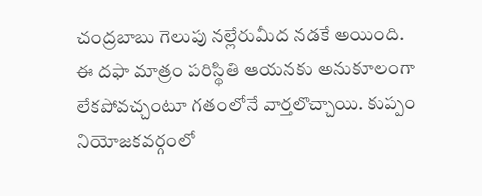చంద్రబాబు గెలుపు నల్లేరుమీద నడకే అయింది.
ఈ దఫా మాత్రం పరిస్థితి ఆయనకు అనుకూలంగా లేకపోవచ్చంటూ గతంలోనే వార్తలొచ్చాయి. కుప్పం నియోజకవర్గంలో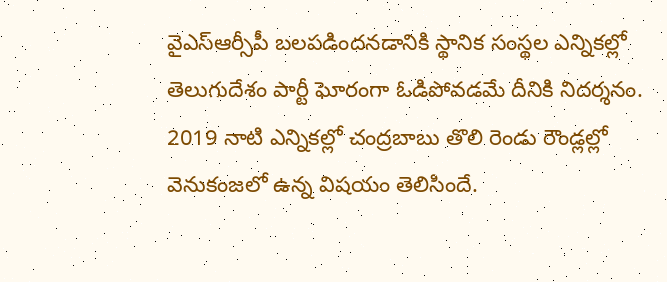వైఎస్ఆర్సీపీ బలపడిందనడానికి స్థానిక సంస్థల ఎన్నికల్లో తెలుగుదేశం పార్టీ ఘోరంగా ఓడిపోవడమే దీనికి నిదర్శనం. 2019 నాటి ఎన్నికల్లో చంద్రబాబు తొలి రెండు రౌండ్లల్లో వెనుకంజలో ఉన్న విషయం తెలిసిందే.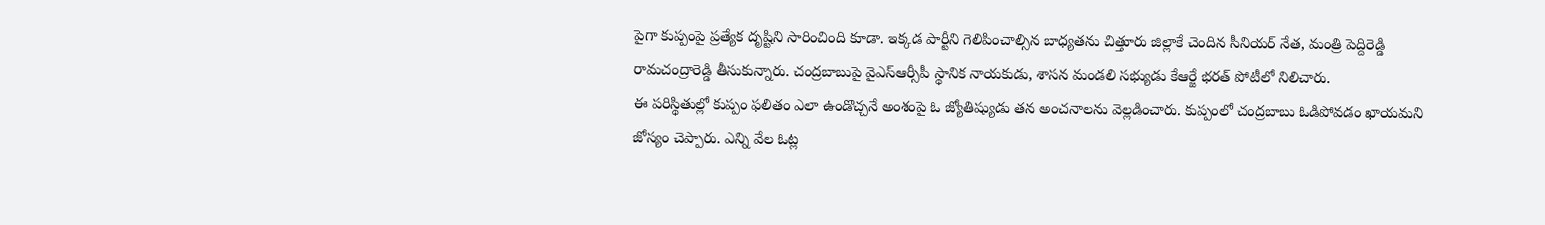పైగా కుప్పంపై ప్రత్యేక దృష్టిని సారించింది కూడా. ఇక్కడ పార్టీని గెలిపించాల్సిన బాధ్యతను చిత్తూరు జిల్లాకే చెందిన సీనియర్ నేత, మంత్రి పెద్దిరెడ్డి రామచంద్రారెడ్డి తీసుకున్నారు. చంద్రబాబుపై వైఎస్ఆర్సీపీ స్థానిక నాయకుడు, శాసన మండలి సభ్యుడు కేఆర్జే భరత్ పోటీలో నిలిచారు.
ఈ పరిస్థితుల్లో కుప్పం ఫలితం ఎలా ఉండొచ్చనే అంశంపై ఓ జ్యోతిష్యుడు తన అంచనాలను వెల్లడించారు. కుప్పంలో చంద్రబాబు ఓడిపోవడం ఖాయమని జోస్యం చెప్పారు. ఎన్ని వేల ఓట్ల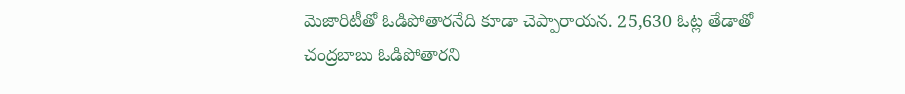మెజారిటీతో ఓడిపోతారనేది కూడా చెప్పారాయన. 25,630 ఓట్ల తేడాతో చంద్రబాబు ఓడిపోతారని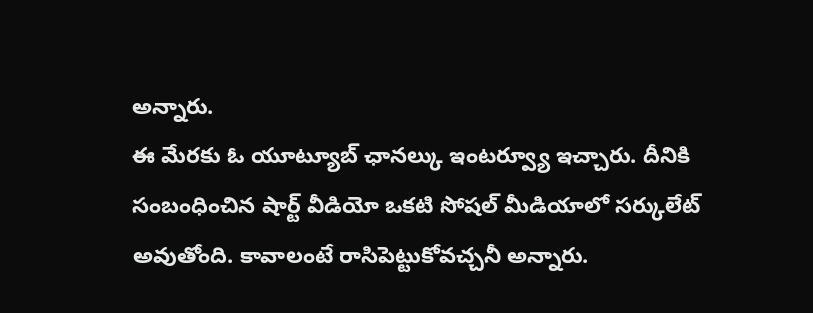అన్నారు.
ఈ మేరకు ఓ యూట్యూబ్ ఛానల్కు ఇంటర్వ్యూ ఇచ్చారు. దీనికి సంబంధించిన షార్ట్ వీడియో ఒకటి సోషల్ మీడియాలో సర్కులేట్ అవుతోంది. కావాలంటే రాసిపెట్టుకోవచ్చనీ అన్నారు.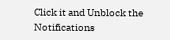Click it and Unblock the Notifications